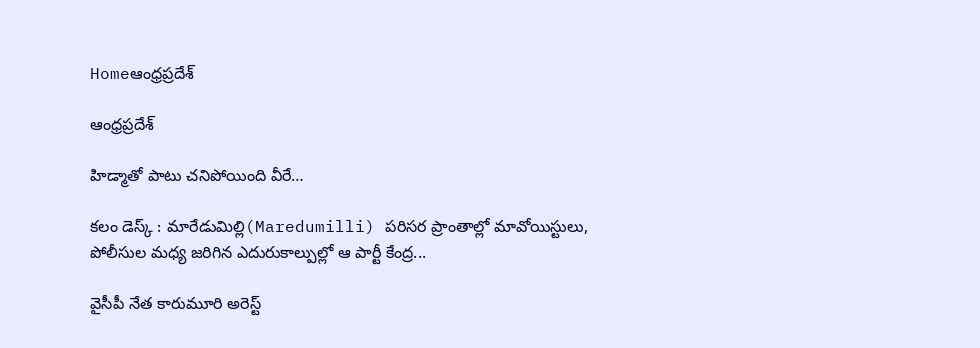Homeఆంధ్రప్రదేశ్

ఆంధ్రప్రదేశ్

హిడ్మాతో పాటు చనిపోయింది వీరే…

కలం డెస్క్ : మారేడుమిల్లి(Maredumilli) పరిసర ప్రాంతాల్లో మావోయిస్టులు, పోలీసుల మధ్య జరిగిన ఎదురుకాల్పుల్లో ఆ పార్టీ కేంద్ర...

వైసీపీ నేత కారుమూరి అరెస్ట్‌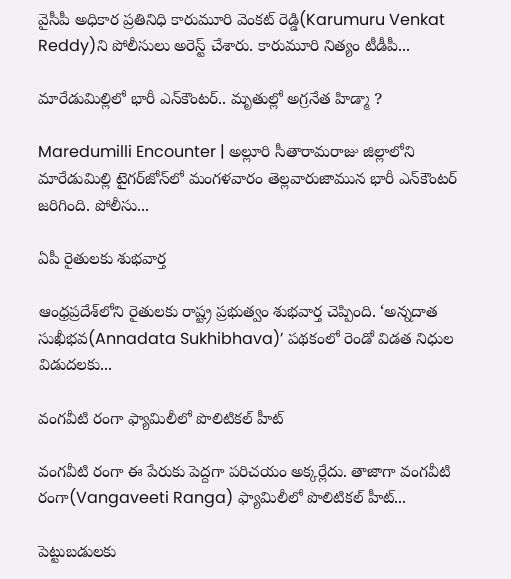వైసీపీ అధికార ప్రతినిధి కారుమూరి వెంకట్ రెడ్డి(Karumuru Venkat Reddy)ని పోలీసులు అరెస్ట్ చేశారు. కారుమూరి నిత్యం టీడీపీ...

మారేడుమిల్లిలో భారీ ఎన్‌కౌంటర్‌.. మృతుల్లో అగ్రనేత హిడ్మా ?

Maredumilli Encounter | అల్లూరి సీతారామరాజు జిల్లాలోని మారేడుమిల్లి టైగర్‌జోన్‌లో మంగళవారం తెల్లవారుజామున భారీ ఎన్‌కౌంటర్‌ జరిగింది. పోలీసు...

ఏపీ రైతులకు శుభవార్త

ఆంధ్రప్రదేశ్‌లోని రైతులకు రాష్ట్ర ప్రభుత్వం శుభవార్త చెప్పింది. ‘అన్నదాత సుఖీభవ(Annadata Sukhibhava)’ పథకంలో రెండో విడత నిధుల విడుదలకు...

వంగవీటి రంగా ఫ్యామిలీలో పొలిటికల్ హీట్

వంగవీటి రంగా ఈ పేరుకు పెద్దగా పరిచయం అక్కర్లేదు. తాజాగా వంగవీటి రంగా(Vangaveeti Ranga) ఫ్యామిలీలో పొలిటికల్ హీట్...

పెట్టుబడులకు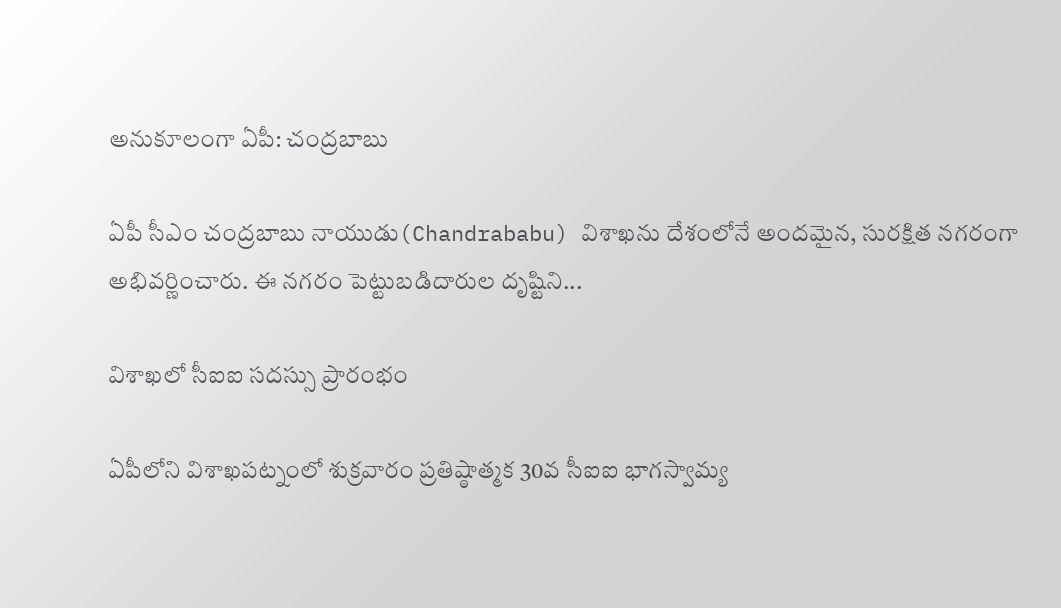అనుకూలంగా ఏపీ: చంద్రబాబు

ఏపీ సీఎం చంద్రబాబు నాయుడు(Chandrababu) విశాఖను దేశంలోనే అందమైన, సురక్షిత నగరంగా అభివర్ణించారు. ఈ నగరం పెట్టుబడిదారుల దృష్టిని...

విశాఖలో సీఐఐ సదస్సు ప్రారంభం

ఏపీలోని విశాఖపట్నంలో శుక్రవారం ప్రతిష్ఠాత్మక 30వ సీఐఐ భాగస్వామ్య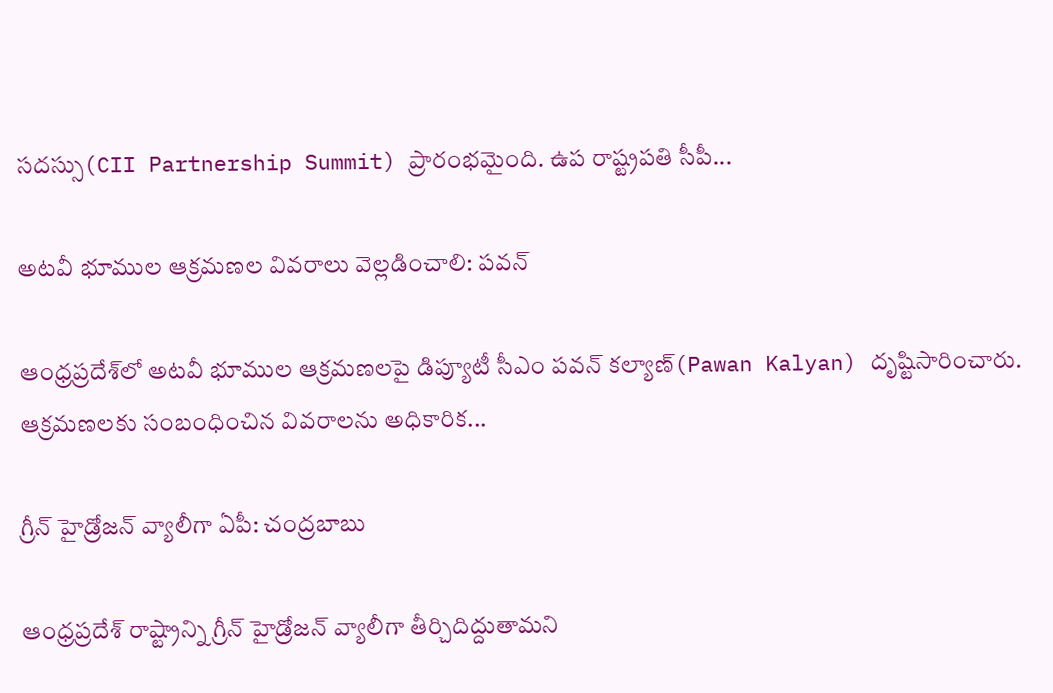సదస్సు(CII Partnership Summit) ప్రారంభమైంది. ఉప రాష్ట్రపతి సీపీ...

అటవీ భూముల ఆక్రమణల వివరాలు వెల్లడించాలి: పవన్

ఆంధ్రప్రదేశ్‌లో అటవీ భూముల ఆక్రమణలపై డిప్యూటీ సీఎం పవన్ కల్యాణ్(Pawan Kalyan) దృష్టిసారించారు. ఆక్రమణలకు సంబంధించిన వివరాలను అధికారిక...

గ్రీన్ హైడ్రోజన్ వ్యాలీగా ఏపీ: చంద్రబాబు

ఆంధ్రప్రదేశ్ రాష్ట్రాన్ని గ్రీన్ హైడ్రోజన్ వ్యాలీగా తీర్చిదిద్దుతామని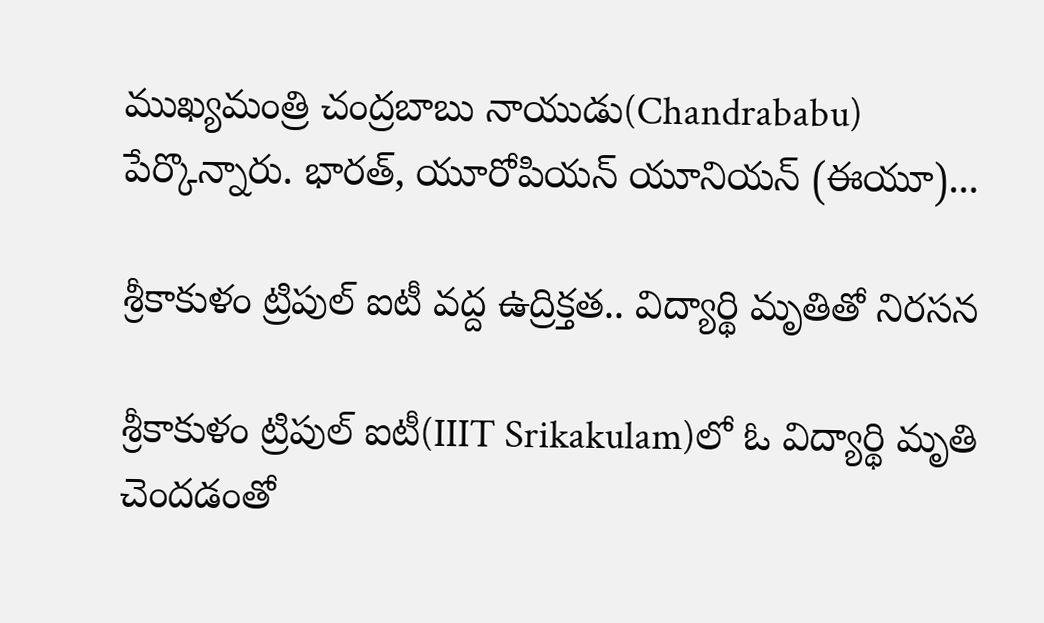ముఖ్యమంత్రి చంద్రబాబు నాయుడు(Chandrababu) పేర్కొన్నారు. భారత్, యూరోపియన్ యూనియన్ (ఈయూ)...

శ్రీకాకుళం ట్రిపుల్‌ ఐటీ వద్ద ఉద్రిక్తత.. విద్యార్థి మృతితో నిరసన

శ్రీకాకుళం ట్రిపుల్‌‌ ఐటీ(IIIT Srikakulam)లో ఓ విద్యార్థి మృతి చెందడంతో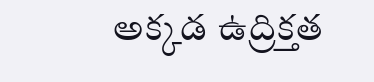అక్కడ ఉద్రిక్తత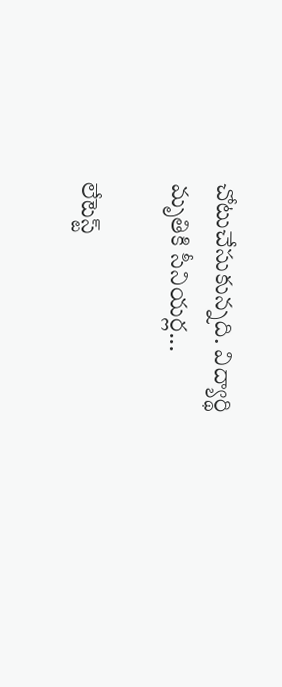చోటుచేసుకున్నది. విద్యార్థి మృతికి సీనియర్ల...

లేటెస్ట్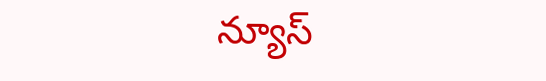న్యూస్‌